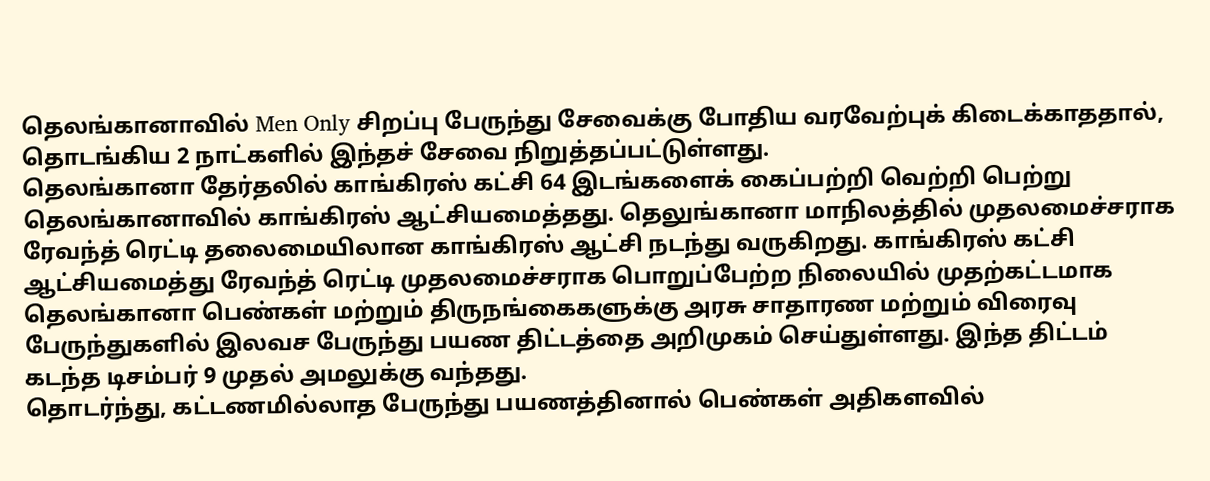தெலங்கானாவில் Men Only சிறப்பு பேருந்து சேவைக்கு போதிய வரவேற்புக் கிடைக்காததால், தொடங்கிய 2 நாட்களில் இந்தச் சேவை நிறுத்தப்பட்டுள்ளது.
தெலங்கானா தேர்தலில் காங்கிரஸ் கட்சி 64 இடங்களைக் கைப்பற்றி வெற்றி பெற்று தெலங்கானாவில் காங்கிரஸ் ஆட்சியமைத்தது. தெலுங்கானா மாநிலத்தில் முதலமைச்சராக ரேவந்த் ரெட்டி தலைமையிலான காங்கிரஸ் ஆட்சி நடந்து வருகிறது. காங்கிரஸ் கட்சி ஆட்சியமைத்து ரேவந்த் ரெட்டி முதலமைச்சராக பொறுப்பேற்ற நிலையில் முதற்கட்டமாக தெலங்கானா பெண்கள் மற்றும் திருநங்கைகளுக்கு அரசு சாதாரண மற்றும் விரைவு பேருந்துகளில் இலவச பேருந்து பயண திட்டத்தை அறிமுகம் செய்துள்ளது. இந்த திட்டம் கடந்த டிசம்பர் 9 முதல் அமலுக்கு வந்தது.
தொடர்ந்து, கட்டணமில்லாத பேருந்து பயணத்தினால் பெண்கள் அதிகளவில்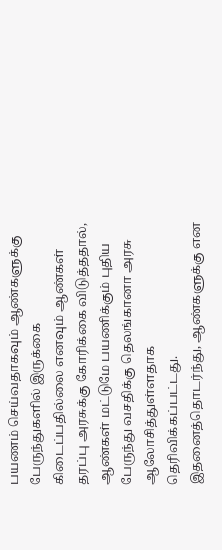பயணம் செய்வதாகவும் ஆண்களுக்கு பேருந்துகளில் இருக்கை கிடைப்பதில்லை எனவும் ஆண்கள் தரப்பு அரசுக்கு கோரிக்கை விடுத்ததால், ஆண்கள் மட்டுமே பயணிக்கும் புதிய பேருந்து வசதிக்கு தெலங்கானா அரசு ஆலோசித்துள்ளதாக தெரிவிக்கப்பட்டது.
இதனைத்தொடர்ந்து, ஆண்களுக்கு என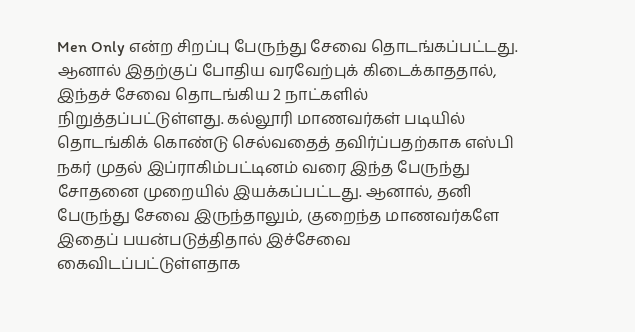Men Only என்ற சிறப்பு பேருந்து சேவை தொடங்கப்பட்டது. ஆனால் இதற்குப் போதிய வரவேற்புக் கிடைக்காததால், இந்தச் சேவை தொடங்கிய 2 நாட்களில் நிறுத்தப்பட்டுள்ளது. கல்லூரி மாணவர்கள் படியில் தொடங்கிக் கொண்டு செல்வதைத் தவிர்ப்பதற்காக எஸ்பி நகர் முதல் இப்ராகிம்பட்டினம் வரை இந்த பேருந்து சோதனை முறையில் இயக்கப்பட்டது. ஆனால், தனி பேருந்து சேவை இருந்தாலும், குறைந்த மாணவர்களே இதைப் பயன்படுத்திதால் இச்சேவை கைவிடப்பட்டுள்ளதாக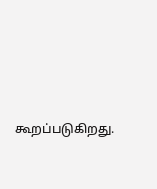கூறப்படுகிறது.